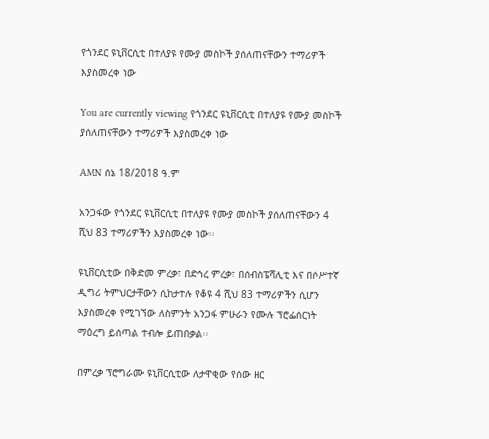የጎንደር ዩኒቨርሲቲ በተለያዩ የሙያ መስኮች ያሰለጠናቸውን ተማሪዎች እያስመረቀ ነው

You are currently viewing የጎንደር ዩኒቨርሲቲ በተለያዩ የሙያ መስኮች ያሰለጠናቸውን ተማሪዎች እያስመረቀ ነው

AMN ሰኔ 18/2018 ዓ.ም

አንጋፋው የጎንደር ዩኒቨርሲቲ በተለያዩ የሙያ መስኮች ያሰለጠናቸውን 4 ሺህ 83 ተማሪዎችን እያስመረቀ ነው፡፡

ዩኒቨርሲቲው በቅድመ ምረቃ፣ በድኅረ ምረቃ፣ በሰብስፔሻሊቲ እና በሶሥተኛ ዲግሪ ትምህርታቸውን ሲከታተሉ የቆዩ 4 ሺህ 83 ተማሪዎችን ሲሆን እያስመረቀ የሚገኘው ለስምንት አንጋፋ ምሁራን የሙሉ ፕሮፌሰርነት ማዕረግ ይሰጣል ተብሎ ይጠበቃል፡፡

በምረቃ ፕሮግራሙ ዩኒቨርሲቲው ለታዋቂው የሰው ዘር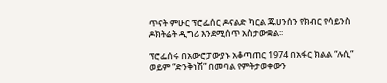ጥናት ምሁር ፕሮፌሰር ዶናልድ ካርል ጁሀንሰን የክብር የሳይንስ ዶክትሬት ዲግሪ እንደሚሰጥ አስታውቋል፡፡

ፕሮፌሰሩ በአውሮፓውያኑ አቆጣጠር 1974 በአፋር ክልል “ሉሲ” ወይም “ድንቅነሽ” በመባል የምትታወቀውን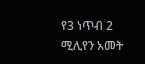የ3 ነጥብ 2 ሚሊየን አመት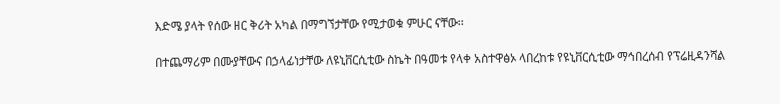እድሜ ያላት የሰው ዘር ቅሪት አካል በማግኘታቸው የሚታወቁ ምሁር ናቸው፡፡

በተጨማሪም በሙያቸውና በኃላፊነታቸው ለዩኒቨርሲቲው ስኬት በዓመቱ የላቀ አስተዋፅኦ ላበረከቱ የዩኒቨርሲቲው ማኅበረሰብ የፕሬዚዳንሻል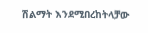ሽልማት እንደሚበረከትላቻው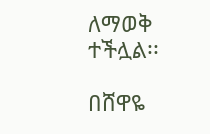ለማወቅ ተችሏል፡፡

በሸዋዬ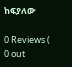ከፍያለው

0 Reviews ( 0 out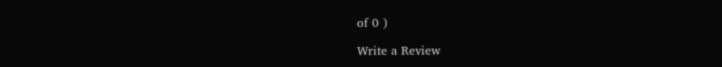of 0 )

Write a Review